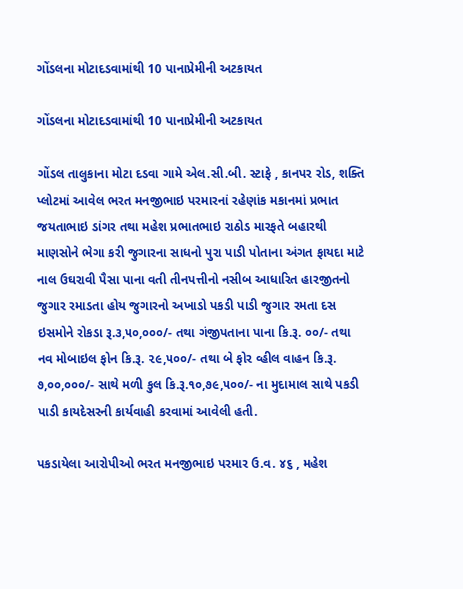ગોંડલના મોટાદડવામાંથી 10 પાનાપ્રેમીની અટકાયત

ગોંડલના મોટાદડવામાંથી 10 પાનાપ્રેમીની અટકાયત

ગોંડલ તાલુકાના મોટા દડવા ગામે એલ.સી.બી. સ્ટાફે , કાનપર રોડ, શક્તિ પ્લોટમાં આવેલ ભરત મનજીભાઇ પરમારનાં રહેણાંક મકાનમાં પ્રભાત જયતાભાઇ ડાંગર તથા મહેશ પ્રભાતભાઇ રાઠોડ મારફતે બહારથી માણસોને ભેગા કરી જુગારના સાધનો પુરા પાડી પોતાના અંગત ફાયદા માટે નાલ ઉઘરાવી પૈસા પાના વતી તીનપત્તીનો નસીબ આધારિત હારજીતનો જુગાર રમાડતા હોય જુગારનો અખાડો પકડી પાડી જુગાર રમતા દસ ઇસમોને રોકડા રૂ.૩,૫૦,૦૦૦/- તથા ગંજીપતાના પાના કિ.રૂ. ૦૦/- તથા નવ મોબાઇલ ફોન કિ.રૂ. ૨૯,૫૦૦/- તથા બે ફોર વ્હીલ વાહન કિ.રૂ. ૭,૦૦,૦૦૦/- સાથે મળી કુલ કિ.રૂ.૧૦,૭૯,૫૦૦/- ના મુદામાલ સાથે પકડી પાડી કાયદેસરની કાર્યવાહી કરવામાં આવેલી હતી.

પકડાયેલા આરોપીઓ ભરત મનજીભાઇ પરમાર ઉ.વ. ૪૬ , મહેશ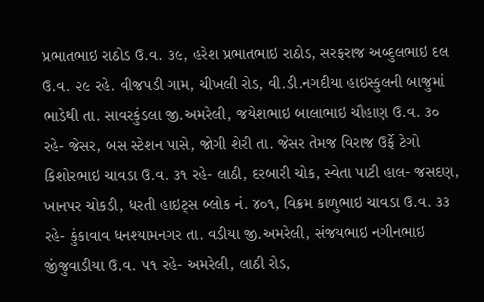પ્રભાતભાઇ રાઠોડ ઉ.વ. ૩૯, હરેશ પ્રભાતભાઇ રાઠોડ, સરફરાજ અબ્દુલભાઇ દલ ઉ.વ. ૨૯ રહે. વીજપડી ગામ, ચીખલી રોડ, વી.ડી.નગદીયા હાઇસ્કુલની બાજુમાં ભાડેથી તા. સાવરકુંડલા જી.અમરેલી, જયેશભાઇ બાલાભાઇ ચૌહાણ ઉ.વ. ૩૦ રહે- જેસર, બસ સ્ટેશન પાસે, જોગી શેરી તા. જેસર તેમજ વિરાજ ઉર્ફે ટેગો કિશોરભાઇ ચાવડા ઉ.વ. ૩૧ રહે- લાઠી, દરબારી ચોક, સ્વેતા પાટી હાલ- જસદણ, ખાનપર ચોકડી, ધરતી હાઇટ્સ બ્લોક નં. ૪૦૧, વિક્રમ કાળુભાઇ ચાવડા ઉ.વ. ૩૩ રહે- કુંકાવાવ ધનશ્યામનગર તા. વડીયા જી.અમરેલી, સંજયભાઇ નગીનભાઇ જીંજુવાડીયા ઉ.વ. ૫૧ રહે- અમરેલી, લાઠી રોડ,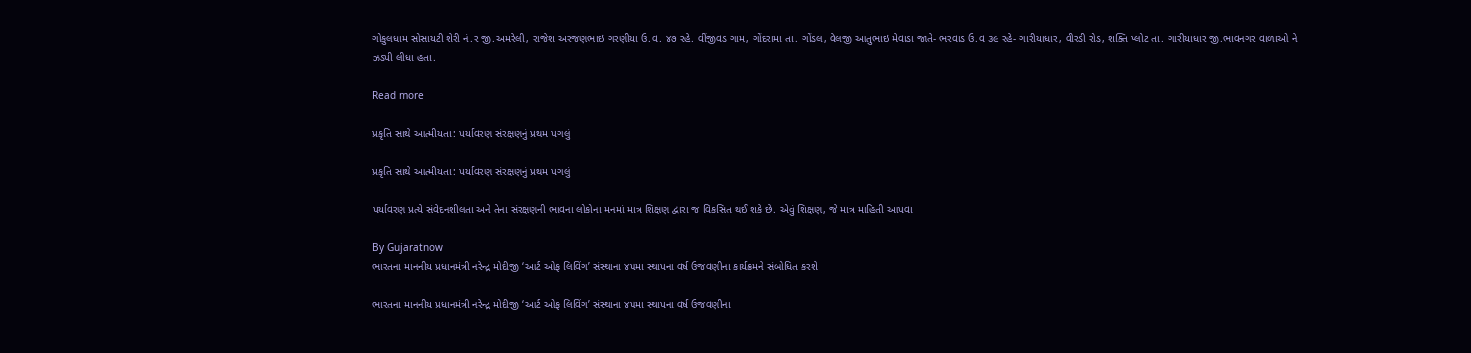ગોકુલધામ સોસાયટી શેરી નં.ર જી.અમરેલી, રાજેશ અરજણભાઇ ગરણીયા ઉ.વ. ૪૭ રહે. વીંજીવડ ગામ, ગોંદરામા તા. ગોંડલ, વેલજી આતુભાઇ મેવાડા જાતે- ભરવાડ ઉ.વ ૩૯ રહે- ગારીયાધાર, વીરડી રોડ, શક્તિ પ્લોટ તા. ગારીયાધાર જી.ભાવનગર વાળાઓ ને ઝડપી લીધા હતા.

Read more

પ્રકૃતિ સાથે આત્મીયતા: પર્યાવરણ સંરક્ષણનું પ્રથમ પગલું

પ્રકૃતિ સાથે આત્મીયતા: પર્યાવરણ સંરક્ષણનું પ્રથમ પગલું

પર્યાવરણ પ્રત્યે સંવેદનશીલતા અને તેના સંરક્ષણની ભાવના લોકોના મનમાં માત્ર શિક્ષણ દ્વારા જ વિકસિત થઈ શકે છે. એવું શિક્ષણ, જે માત્ર માહિતી આપવા

By Gujaratnow
ભારતના માનનીય પ્રધાનમંત્રી નરેન્દ્ર મોદીજી ‘આર્ટ ઓફ લિવિંગ’ સંસ્થાના ૪૫મા સ્થાપના વર્ષ ઉજવણીના કાર્યક્રમને સંબોધિત કરશે

ભારતના માનનીય પ્રધાનમંત્રી નરેન્દ્ર મોદીજી ‘આર્ટ ઓફ લિવિંગ’ સંસ્થાના ૪૫મા સ્થાપના વર્ષ ઉજવણીના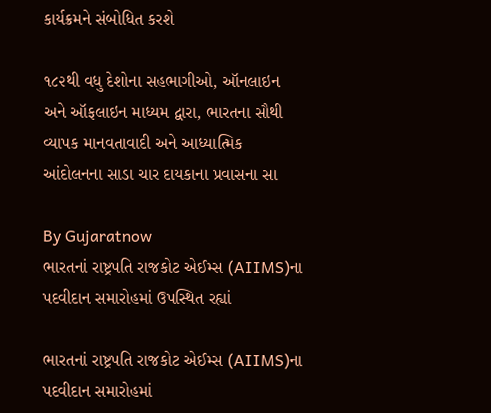કાર્યક્રમને સંબોધિત કરશે

૧૮૨થી વધુ દેશોના સહભાગીઓ, ઑનલાઇન અને ઑફલાઇન માધ્યમ દ્વારા, ભારતના સૌથી વ્યાપક માનવતાવાદી અને આધ્યાત્મિક આંદોલનના સાડા ચાર દાયકાના પ્રવાસના સા

By Gujaratnow
ભારતનાં રાષ્ટ્રપતિ રાજકોટ એઈમ્સ (AIIMS)ના પદવીદાન સમારોહમાં ઉપસ્થિત રહ્યાં

ભારતનાં રાષ્ટ્રપતિ રાજકોટ એઈમ્સ (AIIMS)ના પદવીદાન સમારોહમાં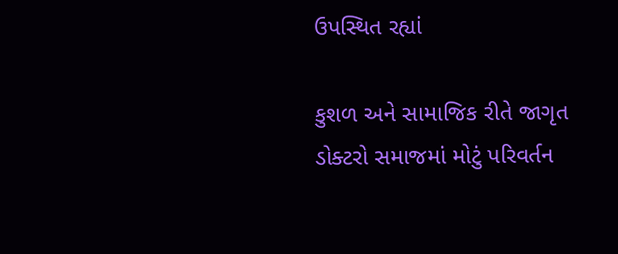ઉપસ્થિત રહ્યાં

કુશળ અને સામાજિક રીતે જાગૃત ડોક્ટરો સમાજમાં મોટું પરિવર્તન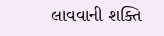લાવવાની શક્તિ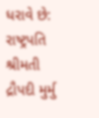ધરાવે છે: રાષ્ટ્રપતિ શ્રીમતી દ્રૌપદી મુર્મુ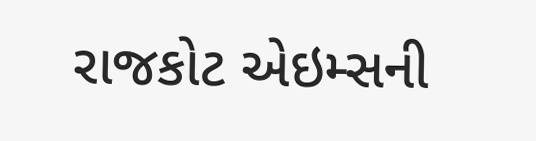રાજકોટ એઇમ્સની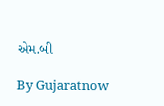એમ.બી

By Gujaratnow